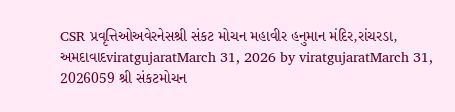CSR પ્રવૃત્તિઓઅવેરનેસશ્રી સંકટ મોચન મહાવીર હનુમાન મંદિર,રાંચરડા, અમદાવાદviratgujaratMarch 31, 2026 by viratgujaratMarch 31, 2026059 શ્રી સંકટમોચન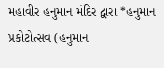મહાવીર હનુમાન મંદિર દ્વારા *હનુમાન પ્રકોટોત્સવ (હનુમાન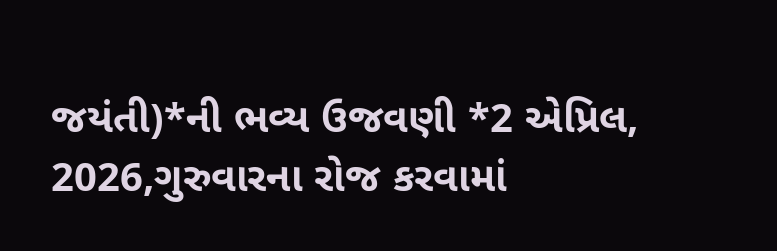જયંતી)*ની ભવ્ય ઉજવણી *2 એપ્રિલ, 2026,ગુરુવારના રોજ કરવામાં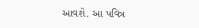આવશે. આ પવિત્ર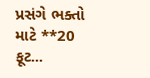પ્રસંગે ભક્તો માટે **20 ફૂટ...